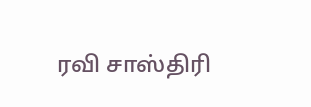ரவி சாஸ்திரி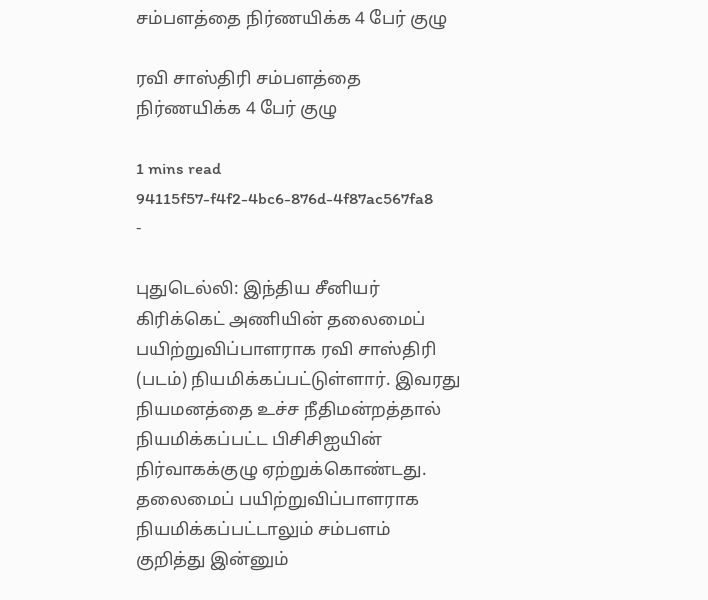சம்பளத்தை நிர்ணயிக்க 4 பேர் குழு

ரவி சாஸ்திரி சம்பளத்தை நிர்ணயிக்க 4 பேர் குழு

1 mins read
94115f57-f4f2-4bc6-876d-4f87ac567fa8
-

புதுடெல்லி: இந்திய சீனியர் கிரிக்கெட் அணியின் தலைமைப் பயிற்றுவிப்பாளராக ரவி சாஸ்திரி (படம்) நியமிக்கப்பட்டுள்ளார். இவரது நியமனத்தை உச்ச நீதிமன்றத்தால் நியமிக்கப்பட்ட பிசிசிஐயின் நிர்வாகக்குழு ஏற்றுக்கொண்டது. தலைமைப் பயிற்றுவிப்பாளராக நியமிக்கப்பட்டாலும் சம்பளம் குறித்து இன்னும்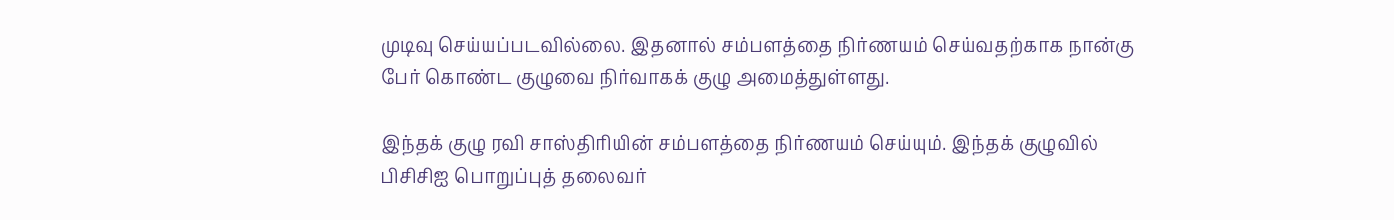முடிவு செய்யப்படவில்லை. இதனால் சம்பளத்தை நிர்ணயம் செய்வதற்காக நான்கு பேர் கொண்ட குழுவை நிர்வாகக் குழு அமைத்துள்ளது.

இந்தக் குழு ரவி சாஸ்திரியின் சம்பளத்தை நிர்ணயம் செய்யும். இந்தக் குழுவில் பிசிசிஐ பொறுப்புத் தலைவர்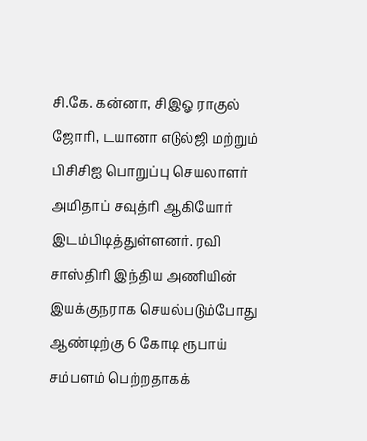சி.கே. கன்னா, சிஇஓ ராகுல் ஜோரி, டயானா எடுல்ஜி மற்றும் பிசிசிஐ பொறுப்பு செயலாளர் அமிதாப் சவுத்ரி ஆகியோர் இடம்பிடித்துள்ளனர். ரவி சாஸ்திரி இந்திய அணியின் இயக்குநராக செயல்படும்போது ஆண்டிற்கு 6 கோடி ரூபாய் சம்பளம் பெற்றதாகக்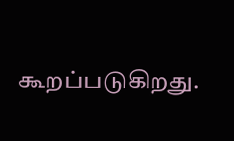கூறப்படுகிறது.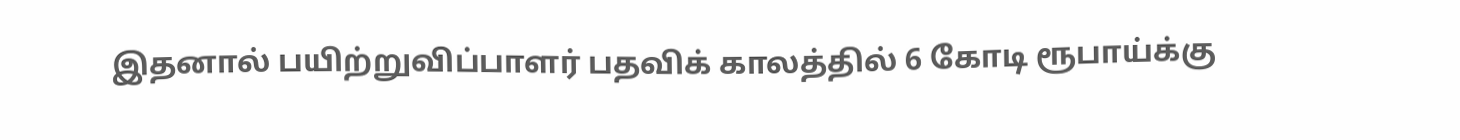இதனால் பயிற்றுவிப்பாளர் பதவிக் காலத்தில் 6 கோடி ரூபாய்க்கு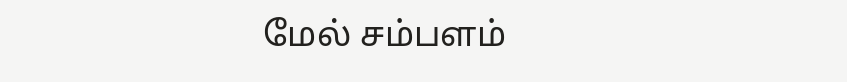மேல் சம்பளம்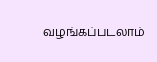வழங்கப்படலாம்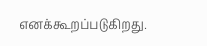எனக்கூறப்படுகிறது.